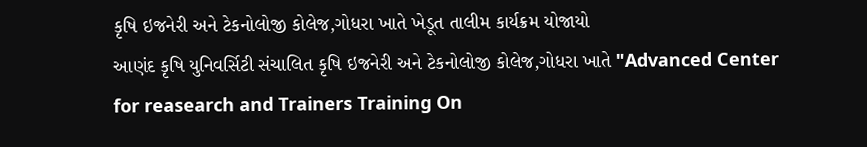કૃષિ ઇજનેરી અને ટેકનોલોજી કોલેજ,ગોધરા ખાતે ખેડૂત તાલીમ કાર્યક્રમ યોજાયો
આણંદ કૃષિ યુનિવર્સિટી સંચાલિત કૃષિ ઇજનેરી અને ટેકનોલોજી કોલેજ,ગોધરા ખાતે "Advanced Center for reasearch and Trainers Training On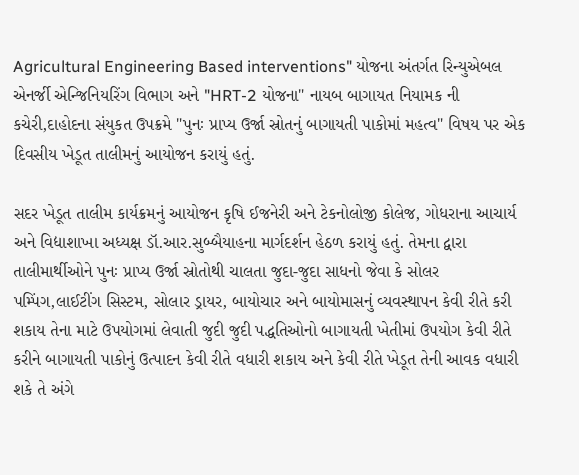Agricultural Engineering Based interventions" યોજના અંતર્ગત રિન્યુએબલ એનર્જી એન્જિનિયરિંગ વિભાગ અને "HRT-2 યોજના" નાયબ બાગાયત નિયામક ની કચેરી,દાહોદના સંયુકત ઉપક્રમે "પુનઃ પ્રાપ્ય ઉર્જા સ્રોતનું બાગાયતી પાકોમાં મહત્વ" વિષય પર એક દિવસીય ખેડૂત તાલીમનું આયોજન કરાયું હતું.

સદર ખેડૂત તાલીમ કાર્યક્રમનું આયોજન કૃષિ ઈજનેરી અને ટેકનોલોજી કોલેજ, ગોધરાના આચાર્ય અને વિદ્યાશાખા અધ્યક્ષ ડૉ.આર.સુબ્બૈયાહના માર્ગદર્શન હેઠળ કરાયું હતું. તેમના દ્વારા તાલીમાર્થીઓને પુનઃ પ્રાપ્ય ઉર્જા સ્રોતોથી ચાલતા જુદા-જુદા સાધનો જેવા કે સોલર પમ્પિંગ,લાઈટીંગ સિસ્ટમ, સોલાર ડ્રાયર, બાયોચાર અને બાયોમાસનું વ્યવસ્થાપન કેવી રીતે કરી શકાય તેના માટે ઉપયોગમાં લેવાતી જુદી જુદી પદ્ધતિઓનો બાગાયતી ખેતીમાં ઉપયોગ કેવી રીતે કરીને બાગાયતી પાકોનું ઉત્પાદન કેવી રીતે વધારી શકાય અને કેવી રીતે ખેડૂત તેની આવક વધારી શકે તે અંગે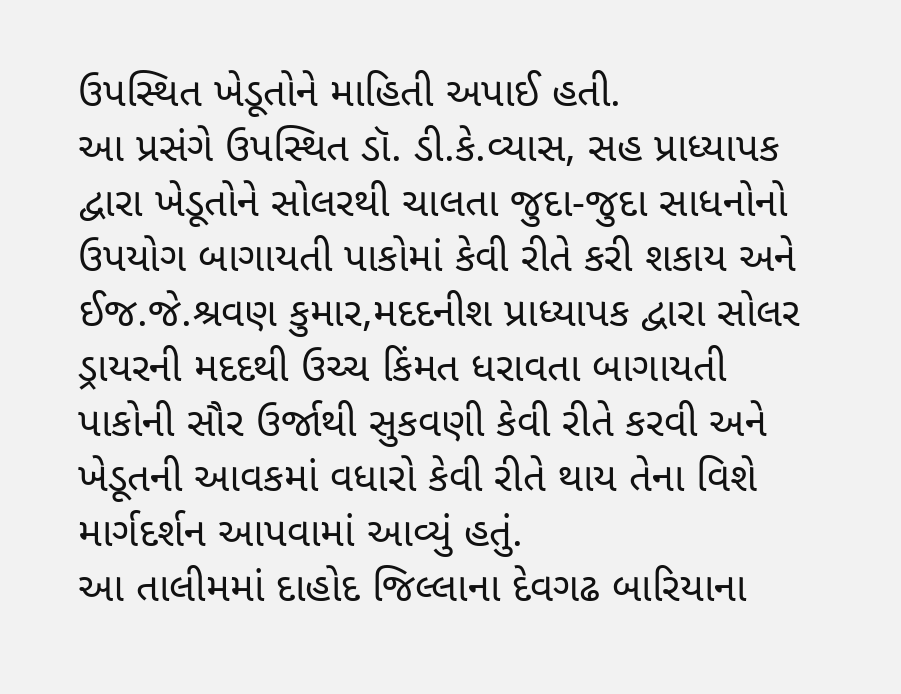ઉપસ્થિત ખેડૂતોને માહિતી અપાઈ હતી.
આ પ્રસંગે ઉપસ્થિત ડૉ. ડી.કે.વ્યાસ, સહ પ્રાધ્યાપક દ્વારા ખેડૂતોને સોલરથી ચાલતા જુદા-જુદા સાધનોનો ઉપયોગ બાગાયતી પાકોમાં કેવી રીતે કરી શકાય અને ઈજ.જે.શ્રવણ કુમાર,મદદનીશ પ્રાધ્યાપક દ્વારા સોલર ડ્રાયરની મદદથી ઉચ્ચ કિંમત ધરાવતા બાગાયતી પાકોની સૌર ઉર્જાથી સુકવણી કેવી રીતે કરવી અને ખેડૂતની આવકમાં વધારો કેવી રીતે થાય તેના વિશે માર્ગદર્શન આપવામાં આવ્યું હતું.
આ તાલીમમાં દાહોદ જિલ્લાના દેવગઢ બારિયાના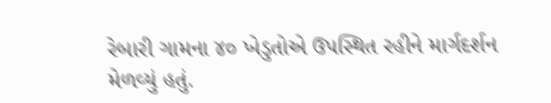રેબારી ગામના ૪૦ ખેડુતોએ ઉપસ્થિત રહીને માર્ગદર્શન મેળવ્યું હતું.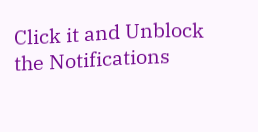Click it and Unblock the Notifications